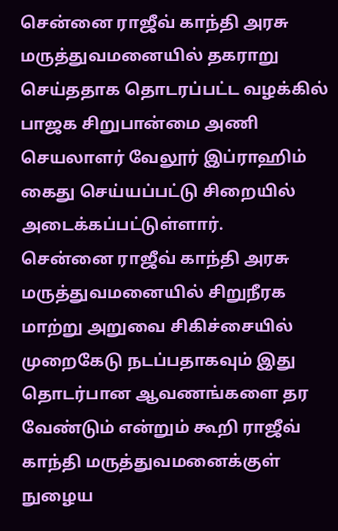சென்னை ராஜீவ் காந்தி அரசு மருத்துவமனையில் தகராறு செய்ததாக தொடரப்பட்ட வழக்கில் பாஜக சிறுபான்மை அணி செயலாளர் வேலூர் இப்ராஹிம் கைது செய்யப்பட்டு சிறையில் அடைக்கப்பட்டுள்ளார்.
சென்னை ராஜீவ் காந்தி அரசு மருத்துவமனையில் சிறுநீரக மாற்று அறுவை சிகிச்சையில் முறைகேடு நடப்பதாகவும் இது தொடர்பான ஆவணங்களை தர வேண்டும் என்றும் கூறி ராஜீவ் காந்தி மருத்துவமனைக்குள் நுழைய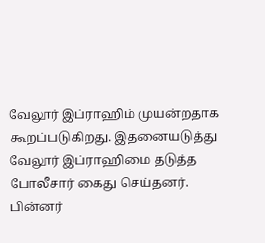வேலூர் இப்ராஹிம் முயன்றதாக கூறப்படுகிறது. இதனையடுத்து வேலூர் இப்ராஹிமை தடுத்த போலீசார் கைது செய்தனர்.
பின்னர்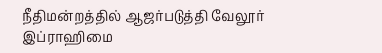நீதிமன்றத்தில் ஆஜர்படுத்தி வேலூர் இப்ராஹிமை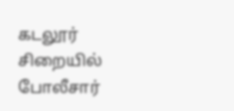கடலூர் சிறையில் போலீசார்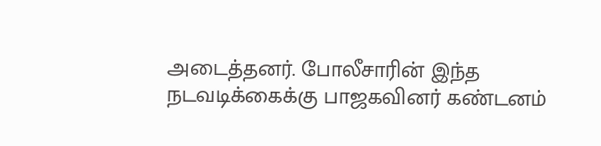அடைத்தனர். போலீசாரின் இந்த நடவடிக்கைக்கு பாஜகவினர் கண்டனம்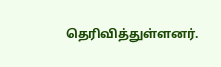தெரிவித்துள்ளனர்.